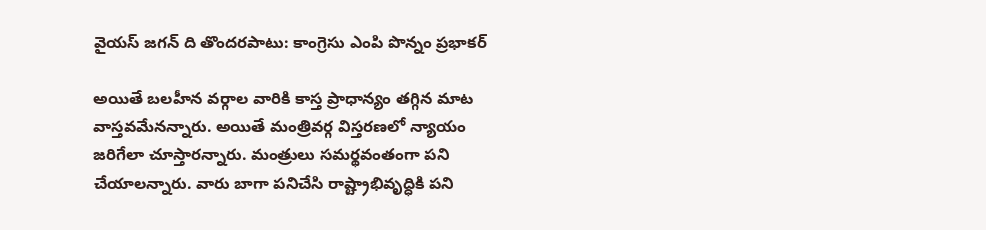వైయస్ జగన్ ది తొందరపాటు: కాంగ్రెసు ఎంపి పొన్నం ప్రభాకర్

అయితే బలహీన వర్గాల వారికి కాస్త ప్రాధాన్యం తగ్గిన మాట వాస్తవమేనన్నారు. అయితే మంత్రివర్గ విస్తరణలో న్యాయం జరిగేలా చూస్తారన్నారు. మంత్రులు సమర్థవంతంగా పని చేయాలన్నారు. వారు బాగా పనిచేసి రాష్ట్రాభివృద్ధికి పని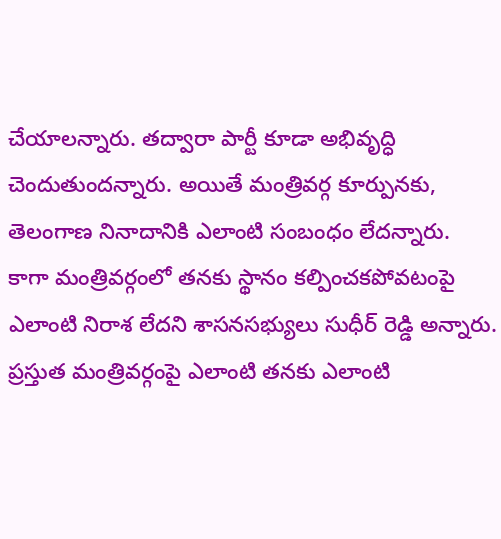చేయాలన్నారు. తద్వారా పార్టీ కూడా అభివృద్ధి చెందుతుందన్నారు. అయితే మంత్రివర్గ కూర్పునకు, తెలంగాణ నినాదానికి ఎలాంటి సంబంధం లేదన్నారు.
కాగా మంత్రివర్గంలో తనకు స్థానం కల్పించకపోవటంపై ఎలాంటి నిరాశ లేదని శాసనసభ్యులు సుధీర్ రెడ్డి అన్నారు. ప్రస్తుత మంత్రివర్గంపై ఎలాంటి తనకు ఎలాంటి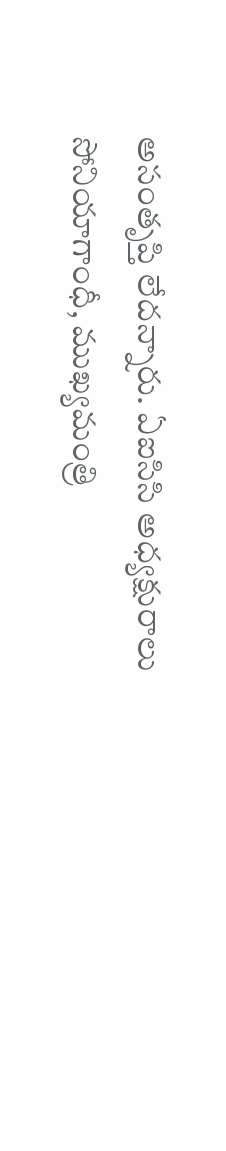అసంతృప్తి లేదన్నారు. ఏఐసిసి అధ్యక్షురాలు సోనియాగాంధీ, ముఖ్యమంత్రి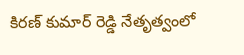కిరణ్ కుమార్ రెడ్డి నేతృత్వంలో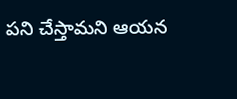పని చేస్తామని ఆయన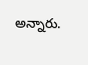అన్నారు.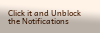Click it and Unblock the Notifications